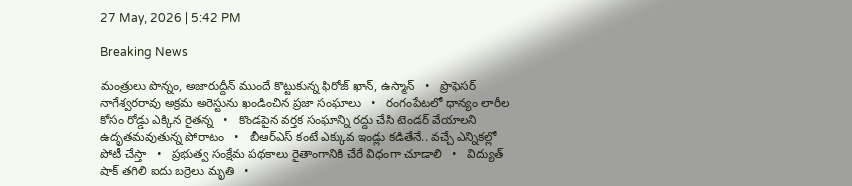27 May, 2026 | 5:42 PM

Breaking News

మంత్రులు పొన్నం, అజారుద్దీన్ ముందే కొట్టుకున్న ఫిరోజ్ ఖాన్, ఉస్మాన్   •   ప్రొఫెసర్ నాగేశ్వరరావు అక్రమ అరెస్టును ఖండించిన ప్రజా సంఘాలు   •   రంగంపేటలో ధాన్యం లారీల కోసం రోడ్డు ఎక్కిన రైతన్న   •   కొండపైన వర్తక సంఘాన్ని రద్దు చేసి టెండర్ వేయాలని ఉదృతమవుతున్న పోరాటం   •   బీఆర్ఎస్ కంటే ఎక్కువ ఇండ్లు కడితేనే.. వచ్చే ఎన్నికల్లో పోటీ చేస్తా   •   ప్రభుత్వ సంక్షేమ పథకాలు రైతాంగానికి చేరే విధంగా చూడాలి   •   విద్యుత్ షాక్ తగిలి ఐదు బర్రెలు మృతి   •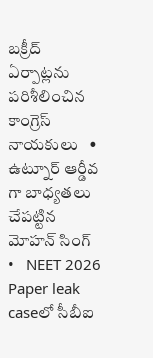బక్రీద్ ఏర్పాట్లను పరిశీలించిన కాంగ్రెస్ నాయకులు   •   ఉట్నూర్ ఆర్డీవ గా బాధ్యతలు చేపట్టిన మోహన్ సింగ్   •   NEET 2026 Paper leak caseలో సీబీఐ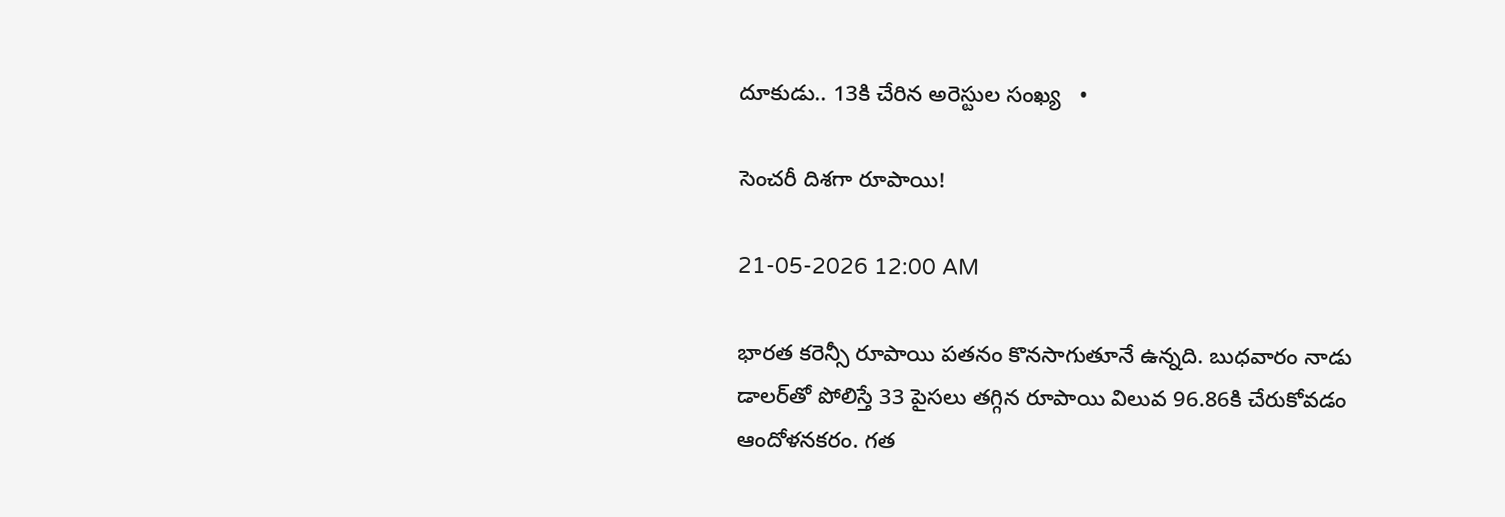దూకుడు.. 13కి చేరిన అరెస్టుల సంఖ్య   •

సెంచరీ దిశగా రూపాయి!

21-05-2026 12:00 AM

భారత కరెన్సీ రూపాయి పతనం కొనసాగుతూనే ఉన్నది. బుధవారం నాడు డాలర్‌తో పోలిస్తే 33 పైసలు తగ్గిన రూపాయి విలువ 96.86కి చేరుకోవడం ఆందోళనకరం. గత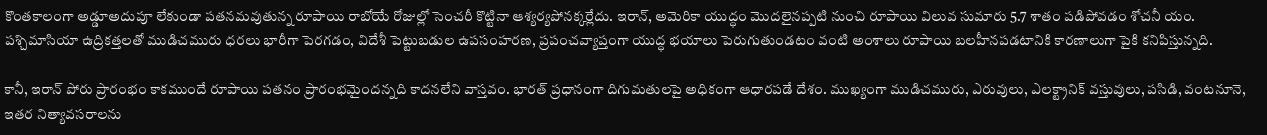కొంతకాలంగా అడ్డూఅదుపూ లేకుండా పతనమవుతున్న రూపాయి రాబోయే రోజుల్లో సెంచరీ కొట్టినా ఆశ్యర్యపోనక్కర్లేదు. ఇరాన్, అమెరికా యుద్ధం మొదలైనప్పటి నుంచి రూపాయి విలువ సుమారు 5.7 శాతం పడిపోవడం శోచనీ యం. పశ్చిమాసియా ఉద్రికత్తలతో ముడిచమురు ధరలు భారీగా పెరగడం, విదేశీ పెట్టుబడుల ఉపసంహరణ, ప్రపంచవ్యాప్తంగా యుద్ధ భయాలు పెరుగుతుండటం వంటి అంశాలు రూపాయి బలహీనపడటానికి కారణాలుగా పైకి కనిపిస్తున్నది.

కానీ, ఇరాన్ పోరు ప్రారంభం కాకముందే రూపాయి పతనం ప్రారంభమైందన్నది కాదనలేని వాస్తవం. భారత్ ప్రధానంగా దిగుమతులపై అధికంగా ఆధారపడే దేశం. ముఖ్యంగా ముడిచమురు, ఎరువులు, ఎలక్ట్రానిక్ వస్తువులు, పసిడి, వంటనూనె, ఇతర నిత్యావసరాలను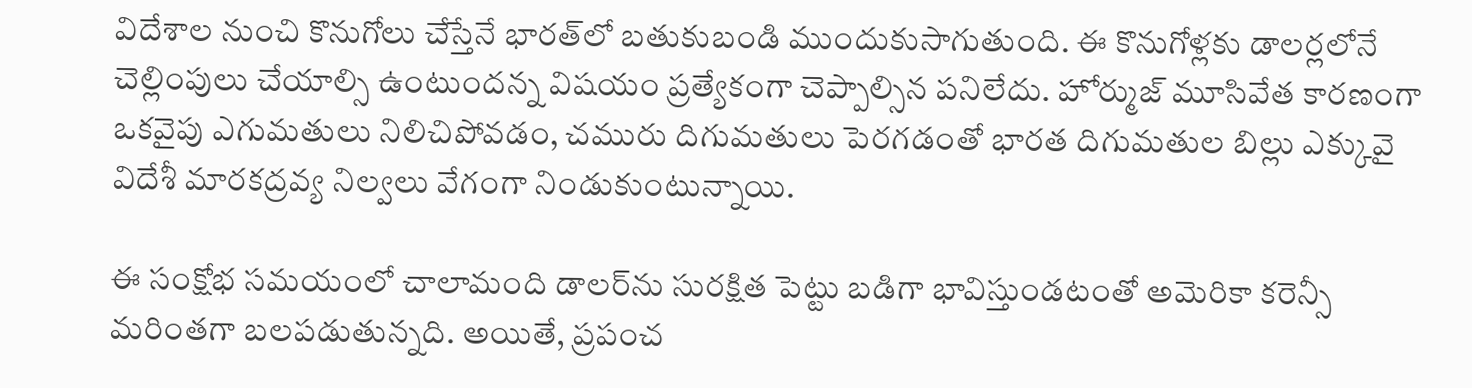విదేశాల నుంచి కొనుగోలు చేస్తేనే భారత్‌లో బతుకుబండి ముందుకుసాగుతుంది. ఈ కొనుగోళ్లకు డాలర్లలోనే చెల్లింపులు చేయాల్సి ఉంటుందన్న విషయం ప్రత్యేకంగా చెప్పాల్సిన పనిలేదు. హోర్ముజ్ మూసివేత కారణంగా ఒకవైపు ఎగుమతులు నిలిచిపోవడం, చమురు దిగుమతులు పెరగడంతో భారత దిగుమతుల బిల్లు ఎక్కువై విదేశీ మారకద్రవ్య నిల్వలు వేగంగా నిండుకుంటున్నాయి.

ఈ సంక్షోభ సమయంలో చాలామంది డాలర్‌ను సురక్షిత పెట్టు బడిగా భావిస్తుండటంతో అమెరికా కరెన్సీ మరింతగా బలపడుతున్నది. అయితే, ప్రపంచ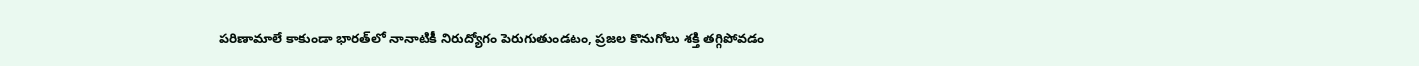పరిణామాలే కాకుండా భారత్‌లో నానాటికీ నిరుద్యోగం పెరుగుతుండటం, ప్రజల కొనుగోలు శక్తి తగ్గిపోవడం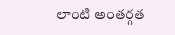లాంటి అంతర్గత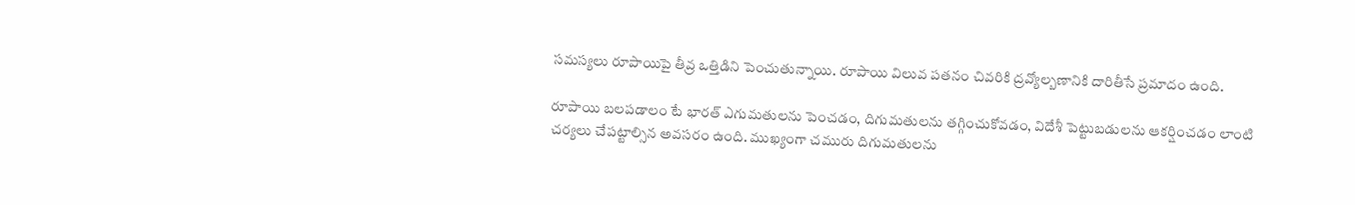సమస్యలు రూపాయిపై తీవ్ర ఒత్తిడిని పెంచుతున్నాయి. రూపాయి విలువ పతనం చివరికి ద్రవ్యోల్బణానికి దారితీసే ప్రమాదం ఉంది.

రూపాయి బలపడాలం టే భారత్ ఎగుమతులను పెంచడం, దిగుమతులను తగ్గించుకోవడం, విదేశీ పెట్టుబడులను ఆకర్షించడం లాంటి చర్యలు చేపట్టాల్సిన అవసరం ఉంది. ముఖ్యంగా చమురు దిగుమతులను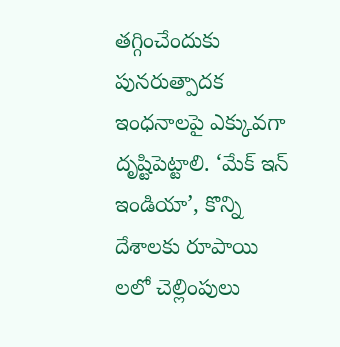తగ్గించేందుకు పునరుత్పాదక ఇంధనాలపై ఎక్కువగా దృష్టిపెట్టాలి. ‘మేక్ ఇన్ ఇండియా’, కొన్ని దేశాలకు రూపాయి లలో చెల్లింపులు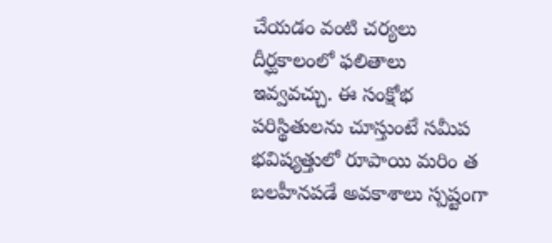చేయడం వంటి చర్యలు దీర్ఘకాలంలో ఫలితాలు ఇవ్వవచ్చు. ఈ సంక్షోభ పరిస్థితులను చూస్తుంటే సమీప భవిష్యత్తులో రూపాయి మరిం త బలహీనపడే అవకాశాలు స్పష్టంగా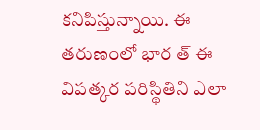కనిపిస్తున్నాయి. ఈ తరుణంలో భార త్ ఈ విపత్కర పరిస్థితిని ఎలా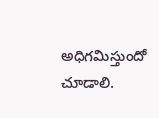అధిగమిస్తుందో చూడాలి.